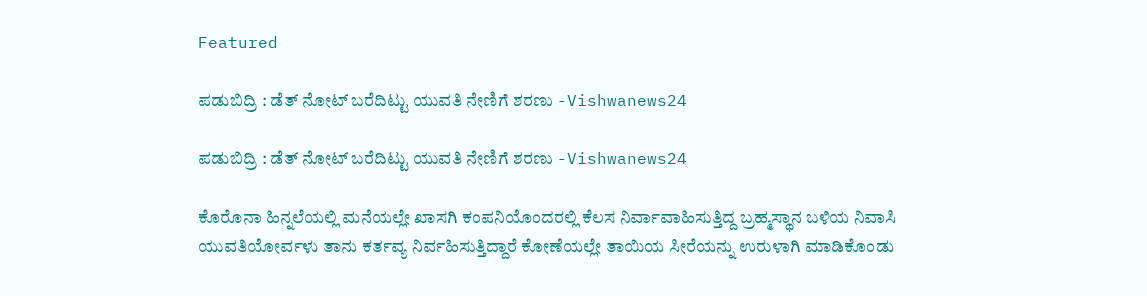Featured

ಪಡುಬಿದ್ರಿ : ಡೆತ್ ನೋಟ್ ಬರೆದಿಟ್ಟು ಯುವತಿ ನೇಣಿಗೆ ಶರಣು -Vishwanews24

ಪಡುಬಿದ್ರಿ : ಡೆತ್ ನೋಟ್ ಬರೆದಿಟ್ಟು ಯುವತಿ ನೇಣಿಗೆ ಶರಣು -Vishwanews24

ಕೊರೊನಾ ಹಿನ್ನಲೆಯಲ್ಲಿ ಮನೆಯಲ್ಲೇ ಖಾಸಗಿ ಕಂಪನಿಯೊಂದರಲ್ಲಿ ಕೆಲಸ ನಿರ್ವಾವಾಹಿಸುತ್ತಿದ್ದ ಬ್ರಹ್ಮಸ್ಥಾನ ಬಳಿಯ ನಿವಾಸಿ ಯುವತಿಯೋರ್ವಳು ತಾನು ಕರ್ತವ್ಯ ನಿರ್ವಹಿಸುತ್ತಿದ್ದಾರೆ ಕೋಣೆಯಲ್ಲೇ ತಾಯಿಯ ಸೀರೆಯನ್ನು ಉರುಳಾಗಿ ಮಾಡಿಕೊಂಡು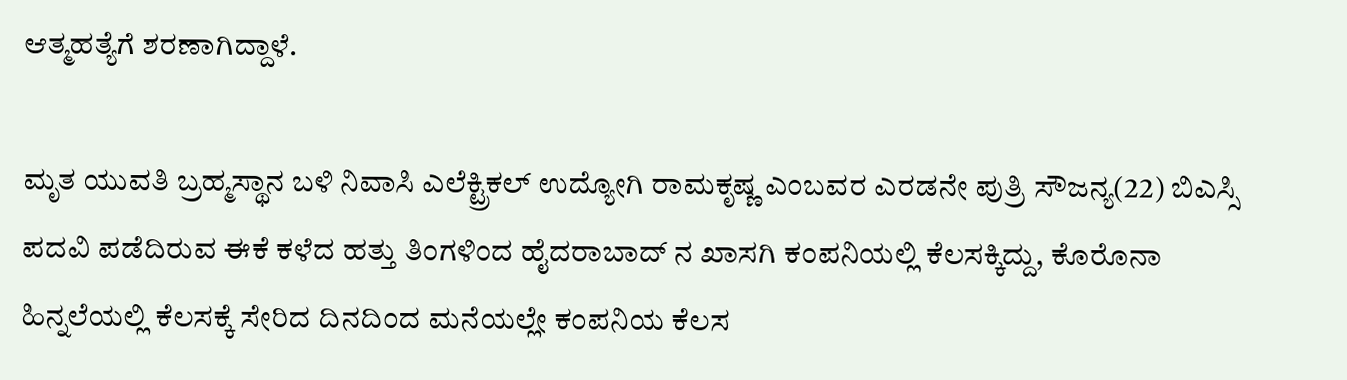ಆತ್ಮಹತ್ಯೆಗೆ ಶರಣಾಗಿದ್ದಾಳೆ.

ಮೃತ ಯುವತಿ ಬ್ರಹ್ಮಸ್ಥಾನ ಬಳಿ ನಿವಾಸಿ ಎಲೆಕ್ಟ್ರಿಕಲ್ ಉದ್ಯೋಗಿ ರಾಮಕೃಷ್ಣ ಎಂಬವರ ಎರಡನೇ ಪುತ್ರಿ ಸೌಜನ್ಯ(22) ಬಿಎಸ್ಸಿ ಪದವಿ ಪಡೆದಿರುವ ಈಕೆ ಕಳೆದ ಹತ್ತು ತಿಂಗಳಿಂದ ಹೈದರಾಬಾದ್ ನ ಖಾಸಗಿ ಕಂಪನಿಯಲ್ಲಿ ಕೆಲಸಕ್ಕಿದ್ದು, ಕೊರೊನಾ ಹಿನ್ನಲೆಯಲ್ಲಿ ಕೆಲಸಕ್ಕೆ ಸೇರಿದ ದಿನದಿಂದ ಮನೆಯಲ್ಲೇ ಕಂಪನಿಯ ಕೆಲಸ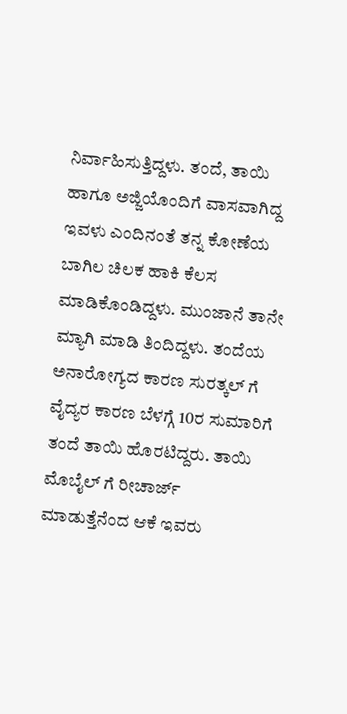ನಿರ್ವಾಹಿಸುತ್ತಿದ್ದಳು. ತಂದೆ, ತಾಯಿ ಹಾಗೂ ಅಜ್ಜಿಯೊಂದಿಗೆ ವಾಸವಾಗಿದ್ದ ಇವಳು ಎಂದಿನಂತೆ ತನ್ನ ಕೋಣೆಯ ಬಾಗಿಲ ಚಿಲಕ ಹಾಕಿ ಕೆಲಸ ಮಾಡಿಕೊಂಡಿದ್ದಳು. ಮುಂಜಾನೆ ತಾನೇ ಮ್ಯಾಗಿ ಮಾಡಿ ತಿಂದಿದ್ದಳು. ತಂದೆಯ ಅನಾರೋಗ್ಯದ ಕಾರಣ ಸುರತ್ಕಲ್ ಗೆ ವೈದ್ಯರ ಕಾರಣ ಬೆಳಗ್ಗೆ 10ರ ಸುಮಾರಿಗೆ ತಂದೆ ತಾಯಿ ಹೊರಟಿದ್ದರು. ತಾಯಿ ಮೊಬೈಲ್ ಗೆ ರೀಚಾರ್ಜ್ ಮಾಡುತ್ತೆನೆಂದ ಆಕೆ ಇವರು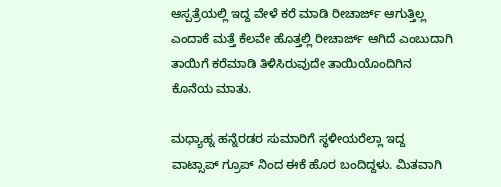ಆಸ್ಪತ್ರೆಯಲ್ಲಿ ಇದ್ದ ವೇಳೆ ಕರೆ ಮಾಡಿ ರೀಚಾರ್ಜ್ ಆಗುತ್ತಿಲ್ಲ ಎಂದಾಕೆ ಮತ್ತೆ ಕೆಲವೇ ಹೊತ್ತಲ್ಲಿ ರೀಚಾರ್ಜ್ ಆಗಿದೆ ಎಂಬುದಾಗಿ ತಾಯಿಗೆ ಕರೆಮಾಡಿ ತಿಳಿಸಿರುವುದೇ ತಾಯಿಯೊಂದಿಗಿನ ಕೊನೆಯ ಮಾತು.

ಮಧ್ಯಾಹ್ನ ಹನ್ನೆರಡರ ಸುಮಾರಿಗೆ ಸ್ಥಳೀಯರೆಲ್ಲಾ ಇದ್ದ ವಾಟ್ಸಾಪ್ ಗ್ರೂಪ್ ನಿಂದ ಈಕೆ ಹೊರ ಬಂದಿದ್ದಳು. ಮಿತವಾಗಿ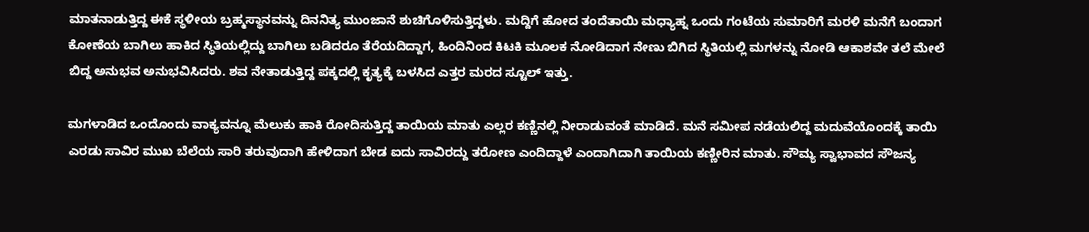ಮಾತನಾಡುತ್ತಿದ್ದ ಈಕೆ ಸ್ಥಳೀಯ ಬ್ರಹ್ಮಸ್ಥಾನವನ್ನು ದಿನನಿತ್ಯ ಮುಂಜಾನೆ ಶುಚಿಗೊಳಿಸುತ್ತಿದ್ದಳು. ಮದ್ದಿಗೆ ಹೋದ ತಂದೆತಾಯಿ ಮಧ್ಯಾಹ್ನ ಒಂದು ಗಂಟೆಯ ಸುಮಾರಿಗೆ ಮರಳಿ ಮನೆಗೆ ಬಂದಾಗ ಕೋಣೆಯ ಬಾಗಿಲು ಹಾಕಿದ ಸ್ಥಿತಿಯಲ್ಲಿದ್ದು ಬಾಗಿಲು ಬಡಿದರೂ ತೆರೆಯದಿದ್ದಾಗ, ಹಿಂದಿನಿಂದ ಕಿಟಕಿ ಮೂಲಕ ನೋಡಿದಾಗ ನೇಣು ಬಿಗಿದ ಸ್ಥಿತಿಯಲ್ಲಿ ಮಗಳನ್ನು ನೋಡಿ ಆಕಾಶವೇ ತಲೆ ಮೇಲೆ ಬಿದ್ದ ಅನುಭವ ಅನುಭವಿಸಿದರು. ಶವ ನೇತಾಡುತ್ತಿದ್ದ ಪಕ್ಕದಲ್ಲಿ ಕೃತ್ಯಕ್ಕೆ ಬಳಸಿದ ಎತ್ತರ ಮರದ ಸ್ಟೂಲ್ ಇತ್ತು.

ಮಗಳಾಡಿದ ಒಂದೊಂದು ವಾಕ್ಯವನ್ನೂ ಮೆಲುಕು ಹಾಕಿ ರೋದಿಸುತ್ತಿದ್ದ ತಾಯಿಯ ಮಾತು ಎಲ್ಲರ ಕಣ್ಣಿನಲ್ಲಿ ನೀರಾಡುವಂತೆ ಮಾಡಿದೆ. ಮನೆ ಸಮೀಪ ನಡೆಯಲಿದ್ದ ಮದುವೆಯೊಂದಕ್ಕೆ ತಾಯಿ ಎರಡು ಸಾವಿರ ಮುಖ ಬೆಲೆಯ ಸಾರಿ ತರುವುದಾಗಿ ಹೇಳಿದಾಗ ಬೇಡ ಐದು ಸಾವಿರದ್ದು ತರೋಣ ಎಂದಿದ್ದಾಳೆ ಎಂದಾಗಿದಾಗಿ ತಾಯಿಯ ಕಣ್ಣೀರಿನ ಮಾತು. ಸೌಮ್ಯ ಸ್ವಾಭಾವದ ಸೌಜನ್ಯ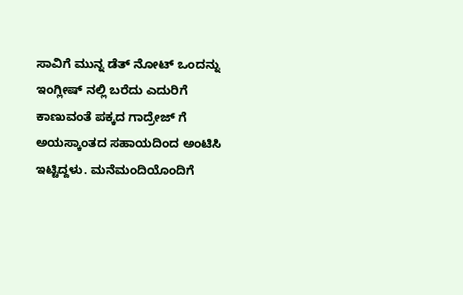ಸಾವಿಗೆ ಮುನ್ನ ಡೆತ್ ನೋಟ್ ಒಂದನ್ನು ಇಂಗ್ಲೀಷ್ ನಲ್ಲಿ ಬರೆದು ಎದುರಿಗೆ ಕಾಣುವಂತೆ ಪಕ್ಕದ ಗಾದ್ರೇಜ್ ಗೆ ಅಯಸ್ಕಾಂತದ ಸಹಾಯದಿಂದ ಅಂಟಿಸಿ ಇಟ್ಟಿದ್ದಳು. ಮನೆಮಂದಿಯೊಂದಿಗೆ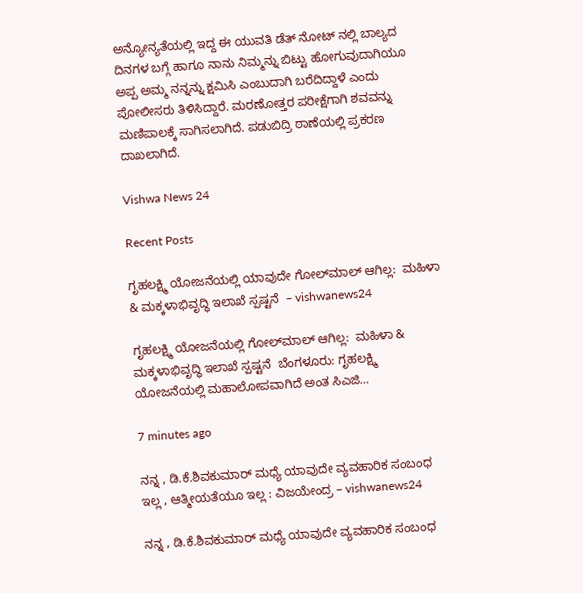ಅನ್ಯೋನ್ಯತೆಯಲ್ಲಿ ಇದ್ದ ಈ ಯುವತಿ ಡೆತ್ ನೋಟ್ ನಲ್ಲಿ ಬಾಲ್ಯದ ದಿನಗಳ ಬಗ್ಗೆ ಹಾಗೂ ನಾನು ನಿಮ್ಮನ್ನು ಬಿಟ್ಟು ಹೋಗುವುದಾಗಿಯೂ ಅಪ್ಪ ಅಮ್ಮ ನನ್ನನ್ನು ಕ್ಷಮಿಸಿ ಎಂಬುದಾಗಿ ಬರೆದಿದ್ದಾಳೆ ಎಂದು ಪೋಲೀಸರು ತಿಳಿಸಿದ್ದಾರೆ. ಮರಣೋತ್ತರ ಪರೀಕ್ಷೆಗಾಗಿ ಶವವನ್ನು ಮಣಿಪಾಲಕ್ಕೆ ಸಾಗಿಸಲಾಗಿದೆ. ಪಡುಬಿದ್ರಿ ಠಾಣೆಯಲ್ಲಿ ಪ್ರಕರಣ ದಾಖಲಾಗಿದೆ.

Vishwa News 24

Recent Posts

ಗೃಹಲಕ್ಷ್ಮಿ ಯೋಜನೆಯಲ್ಲಿ ಯಾವುದೇ ಗೋಲ್‌ಮಾಲ್ ಆಗಿಲ್ಲ:  ಮಹಿಳಾ & ಮಕ್ಕಳಾಭಿವೃದ್ಧಿ ಇಲಾಖೆ ಸ್ಪಷ್ಟನೆ  – vishwanews24

ಗೃಹಲಕ್ಷ್ಮಿ ಯೋಜನೆಯಲ್ಲಿ ಗೋಲ್‌ಮಾಲ್ ಆಗಿಲ್ಲ:  ಮಹಿಳಾ & ಮಕ್ಕಳಾಭಿವೃದ್ಧಿ ಇಲಾಖೆ ಸ್ಪಷ್ಟನೆ  ಬೆಂಗಳೂರು: ಗೃಹಲಕ್ಷ್ಮಿ ಯೋಜನೆಯಲ್ಲಿ ಮಹಾಲೋಪವಾಗಿದೆ ಅಂತ ಸಿಎಜಿ…

7 minutes ago

ನನ್ನ , ಡಿ.ಕೆ.ಶಿವಕುಮಾರ್ ಮಧ್ಯೆ ಯಾವುದೇ ವ್ಯವಹಾರಿಕ ಸಂಬಂಧ ಇಲ್ಲ , ಆತ್ಮೀಯತೆಯೂ ಇಲ್ಲ : ವಿಜಯೇಂದ್ರ – vishwanews24

ನನ್ನ , ಡಿ.ಕೆ.ಶಿವಕುಮಾರ್ ಮಧ್ಯೆ ಯಾವುದೇ ವ್ಯವಹಾರಿಕ ಸಂಬಂಧ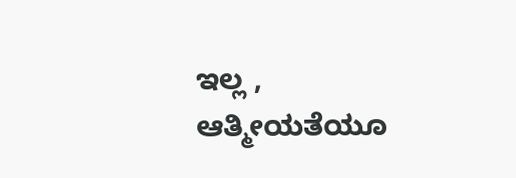ಇಲ್ಲ , ಆತ್ಮೀಯತೆಯೂ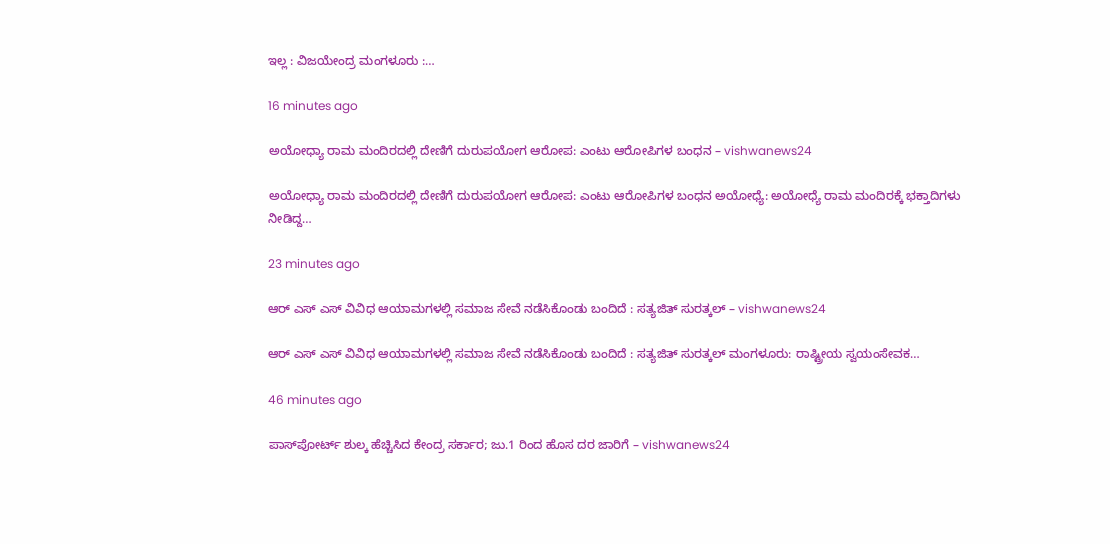ಇಲ್ಲ : ವಿಜಯೇಂದ್ರ ಮಂಗಳೂರು :…

16 minutes ago

ಅಯೋಧ್ಯಾ ರಾಮ ಮಂದಿರದಲ್ಲಿ ದೇಣಿಗೆ ದುರುಪಯೋಗ ಆರೋಪ: ಎಂಟು ಆರೋಪಿಗಳ ಬಂಧನ – vishwanews24

ಅಯೋಧ್ಯಾ ರಾಮ ಮಂದಿರದಲ್ಲಿ ದೇಣಿಗೆ ದುರುಪಯೋಗ ಆರೋಪ: ಎಂಟು ಆರೋಪಿಗಳ ಬಂಧನ ಅಯೋಧ್ಯೆ: ಅಯೋಧ್ಯೆ ರಾಮ ಮಂದಿರಕ್ಕೆ ಭಕ್ತಾದಿಗಳು ನೀಡಿದ್ದ…

23 minutes ago

ಆರ್‌ ಎಸ್‌ ಎಸ್ ವಿವಿಧ ಆಯಾಮಗಳಲ್ಲಿ ಸಮಾಜ ಸೇವೆ ನಡೆಸಿಕೊಂಡು ಬಂದಿದೆ : ಸತ್ಯಜಿತ್ ಸುರತ್ಕಲ್ – vishwanews24

ಆರ್‌ ಎಸ್‌ ಎಸ್ ವಿವಿಧ ಆಯಾಮಗಳಲ್ಲಿ ಸಮಾಜ ಸೇವೆ ನಡೆಸಿಕೊಂಡು ಬಂದಿದೆ : ಸತ್ಯಜಿತ್ ಸುರತ್ಕಲ್ ಮಂಗಳೂರು: ರಾಷ್ಟ್ರೀಯ ಸ್ವಯಂಸೇವಕ…

46 minutes ago

ಪಾಸ್‌ಪೋರ್ಟ್ ಶುಲ್ಕ ಹೆಚ್ಚಿಸಿದ ಕೇಂದ್ರ ಸರ್ಕಾರ; ಜು.1 ರಿಂದ ಹೊಸ ದರ ಜಾರಿಗೆ – vishwanews24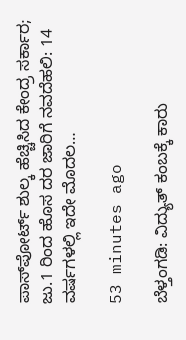ಪಾಸ್‌ಪೋರ್ಟ್ ಶುಲ್ಕ ಹೆಚ್ಚಿಸಿದ ಕೇಂದ್ರ ಸರ್ಕಾರ; ಜು.1 ರಿಂದ ಹೊಸ ದರ ಜಾರಿಗೆ ನವದೆಹಲಿ: 14 ವರ್ಷಗಳಲ್ಲಿ ಇದೇ ಮೊದಲ…

53 minutes ago

ಬೆಳ್ತಂಗಡಿ: ವಿದ್ಯುತ್ ಕಂಬಕ್ಕೆ ಕಾರು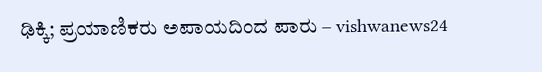ಢಿಕ್ಕಿ; ಪ್ರಯಾಣಿಕರು ಅಪಾಯದಿಂದ ಪಾರು – vishwanews24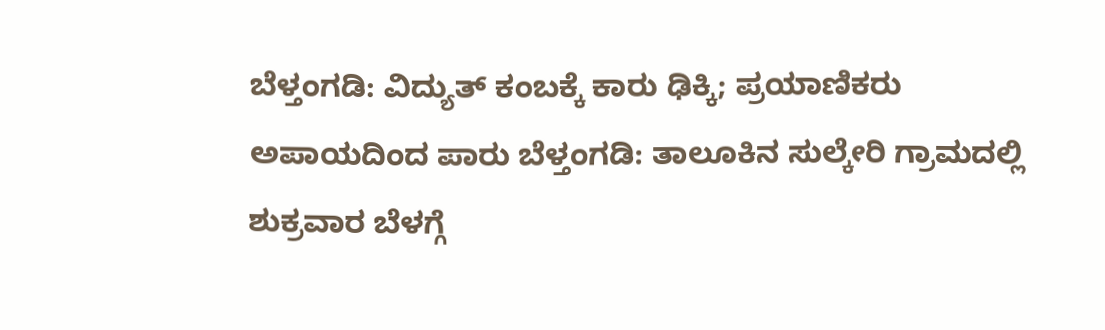ಬೆಳ್ತಂಗಡಿ: ವಿದ್ಯುತ್ ಕಂಬಕ್ಕೆ ಕಾರು ಢಿಕ್ಕಿ; ಪ್ರಯಾಣಿಕರು ಅಪಾಯದಿಂದ ಪಾರು ಬೆಳ್ತಂಗಡಿ: ತಾಲೂಕಿನ ಸುಲ್ಕೇರಿ ಗ್ರಾಮದಲ್ಲಿ ಶುಕ್ರವಾರ ಬೆಳಗ್ಗೆ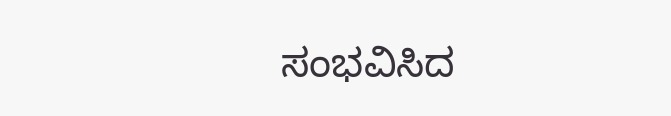ಸಂಭವಿಸಿದ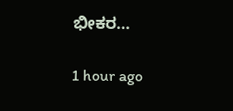ಭೀಕರ…

1 hour ago